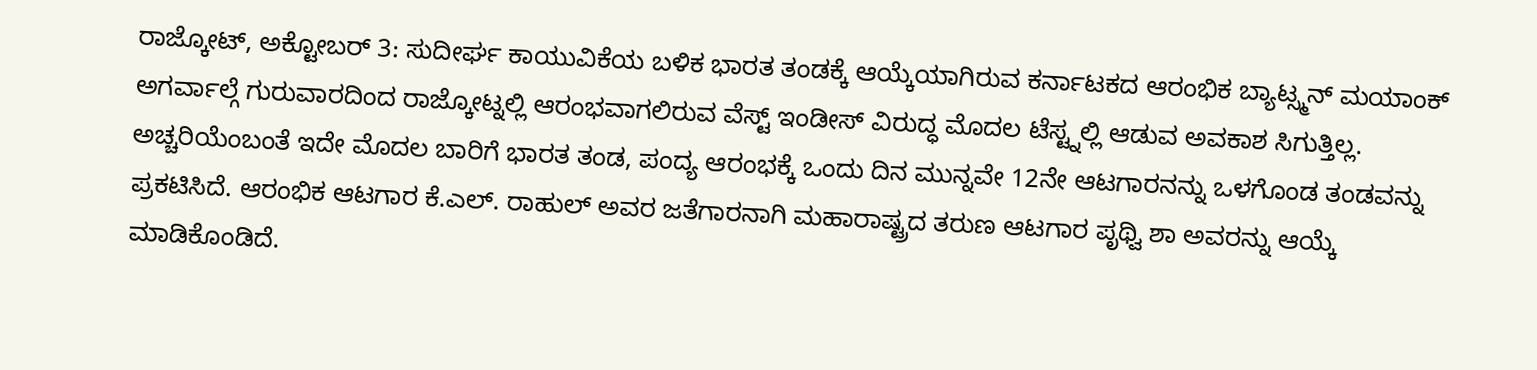ರಾಜ್ಕೋಟ್, ಅಕ್ಟೋಬರ್ 3: ಸುದೀರ್ಘ ಕಾಯುವಿಕೆಯ ಬಳಿಕ ಭಾರತ ತಂಡಕ್ಕೆ ಆಯ್ಕೆಯಾಗಿರುವ ಕರ್ನಾಟಕದ ಆರಂಭಿಕ ಬ್ಯಾಟ್ಸ್ಮನ್ ಮಯಾಂಕ್ ಅಗರ್ವಾಲ್ಗೆ ಗುರುವಾರದಿಂದ ರಾಜ್ಕೋಟ್ನಲ್ಲಿ ಆರಂಭವಾಗಲಿರುವ ವೆಸ್ಟ್ ಇಂಡೀಸ್ ವಿರುದ್ಧ ಮೊದಲ ಟೆಸ್ಟ್ನಲ್ಲಿ ಆಡುವ ಅವಕಾಶ ಸಿಗುತ್ತಿಲ್ಲ.
ಅಚ್ಚರಿಯೆಂಬಂತೆ ಇದೇ ಮೊದಲ ಬಾರಿಗೆ ಭಾರತ ತಂಡ, ಪಂದ್ಯ ಆರಂಭಕ್ಕೆ ಒಂದು ದಿನ ಮುನ್ನವೇ 12ನೇ ಆಟಗಾರನನ್ನು ಒಳಗೊಂಡ ತಂಡವನ್ನು ಪ್ರಕಟಿಸಿದೆ. ಆರಂಭಿಕ ಆಟಗಾರ ಕೆ.ಎಲ್. ರಾಹುಲ್ ಅವರ ಜತೆಗಾರನಾಗಿ ಮಹಾರಾಷ್ಟ್ರದ ತರುಣ ಆಟಗಾರ ಪೃಥ್ವಿ ಶಾ ಅವರನ್ನು ಆಯ್ಕೆ ಮಾಡಿಕೊಂಡಿದೆ.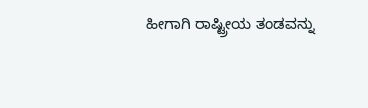ಹೀಗಾಗಿ ರಾಷ್ಟ್ರೀಯ ತಂಡವನ್ನು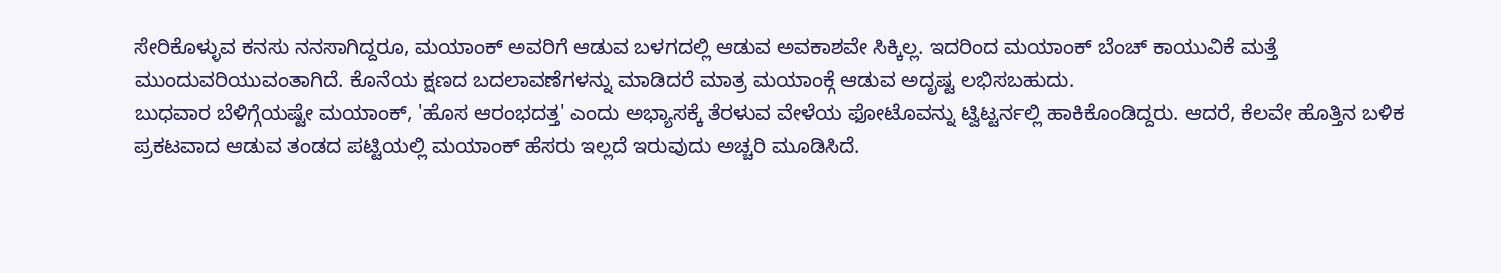ಸೇರಿಕೊಳ್ಳುವ ಕನಸು ನನಸಾಗಿದ್ದರೂ, ಮಯಾಂಕ್ ಅವರಿಗೆ ಆಡುವ ಬಳಗದಲ್ಲಿ ಆಡುವ ಅವಕಾಶವೇ ಸಿಕ್ಕಿಲ್ಲ. ಇದರಿಂದ ಮಯಾಂಕ್ ಬೆಂಚ್ ಕಾಯುವಿಕೆ ಮತ್ತೆ ಮುಂದುವರಿಯುವಂತಾಗಿದೆ. ಕೊನೆಯ ಕ್ಷಣದ ಬದಲಾವಣೆಗಳನ್ನು ಮಾಡಿದರೆ ಮಾತ್ರ ಮಯಾಂಕ್ಗೆ ಆಡುವ ಅದೃಷ್ಟ ಲಭಿಸಬಹುದು.
ಬುಧವಾರ ಬೆಳಿಗ್ಗೆಯಷ್ಟೇ ಮಯಾಂಕ್, 'ಹೊಸ ಆರಂಭದತ್ತ' ಎಂದು ಅಭ್ಯಾಸಕ್ಕೆ ತೆರಳುವ ವೇಳೆಯ ಫೋಟೊವನ್ನು ಟ್ವಿಟ್ಟರ್ನಲ್ಲಿ ಹಾಕಿಕೊಂಡಿದ್ದರು. ಆದರೆ, ಕೆಲವೇ ಹೊತ್ತಿನ ಬಳಿಕ ಪ್ರಕಟವಾದ ಆಡುವ ತಂಡದ ಪಟ್ಟಿಯಲ್ಲಿ ಮಯಾಂಕ್ ಹೆಸರು ಇಲ್ಲದೆ ಇರುವುದು ಅಚ್ಚರಿ ಮೂಡಿಸಿದೆ.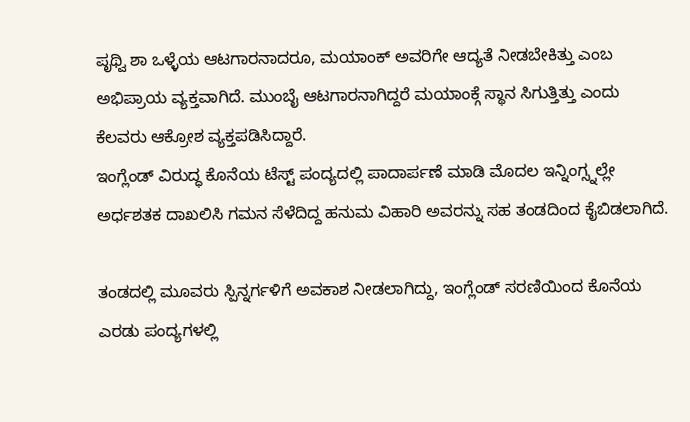ಪೃಥ್ವಿ ಶಾ ಒಳ್ಳೆಯ ಆಟಗಾರನಾದರೂ, ಮಯಾಂಕ್ ಅವರಿಗೇ ಆದ್ಯತೆ ನೀಡಬೇಕಿತ್ತು ಎಂಬ ಅಭಿಪ್ರಾಯ ವ್ಯಕ್ತವಾಗಿದೆ. ಮುಂಬೈ ಆಟಗಾರನಾಗಿದ್ದರೆ ಮಯಾಂಕ್ಗೆ ಸ್ಥಾನ ಸಿಗುತ್ತಿತ್ತು ಎಂದು ಕೆಲವರು ಆಕ್ರೋಶ ವ್ಯಕ್ತಪಡಿಸಿದ್ದಾರೆ.
ಇಂಗ್ಲೆಂಡ್ ವಿರುದ್ಧ ಕೊನೆಯ ಟೆಸ್ಟ್ ಪಂದ್ಯದಲ್ಲಿ ಪಾದಾರ್ಪಣೆ ಮಾಡಿ ಮೊದಲ ಇನ್ನಿಂಗ್ಸ್ನಲ್ಲೇ ಅರ್ಧಶತಕ ದಾಖಲಿಸಿ ಗಮನ ಸೆಳೆದಿದ್ದ ಹನುಮ ವಿಹಾರಿ ಅವರನ್ನು ಸಹ ತಂಡದಿಂದ ಕೈಬಿಡಲಾಗಿದೆ.

ತಂಡದಲ್ಲಿ ಮೂವರು ಸ್ಪಿನ್ನರ್ಗಳಿಗೆ ಅವಕಾಶ ನೀಡಲಾಗಿದ್ದು, ಇಂಗ್ಲೆಂಡ್ ಸರಣಿಯಿಂದ ಕೊನೆಯ ಎರಡು ಪಂದ್ಯಗಳಲ್ಲಿ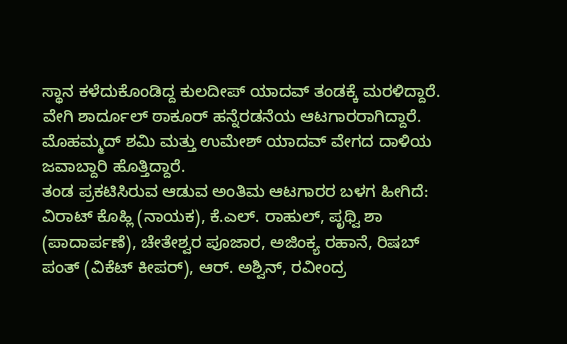ಸ್ಥಾನ ಕಳೆದುಕೊಂಡಿದ್ದ ಕುಲದೀಪ್ ಯಾದವ್ ತಂಡಕ್ಕೆ ಮರಳಿದ್ದಾರೆ.
ವೇಗಿ ಶಾರ್ದೂಲ್ ಠಾಕೂರ್ ಹನ್ನೆರಡನೆಯ ಆಟಗಾರರಾಗಿದ್ದಾರೆ. ಮೊಹಮ್ಮದ್ ಶಮಿ ಮತ್ತು ಉಮೇಶ್ ಯಾದವ್ ವೇಗದ ದಾಳಿಯ ಜವಾಬ್ದಾರಿ ಹೊತ್ತಿದ್ದಾರೆ.
ತಂಡ ಪ್ರಕಟಿಸಿರುವ ಆಡುವ ಅಂತಿಮ ಆಟಗಾರರ ಬಳಗ ಹೀಗಿದೆ:
ವಿರಾಟ್ ಕೊಹ್ಲಿ (ನಾಯಕ), ಕೆ.ಎಲ್. ರಾಹುಲ್, ಪೃಥ್ವಿ ಶಾ (ಪಾದಾರ್ಪಣೆ), ಚೇತೇಶ್ವರ ಪೂಜಾರ, ಅಜಿಂಕ್ಯ ರಹಾನೆ, ರಿಷಬ್ ಪಂತ್ (ವಿಕೆಟ್ ಕೀಪರ್), ಆರ್. ಅಶ್ವಿನ್, ರವೀಂದ್ರ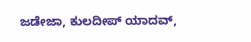ಜಡೇಜಾ, ಕುಲದೀಪ್ ಯಾದವ್,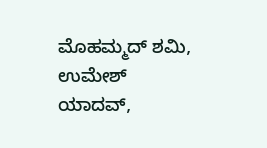ಮೊಹಮ್ಮದ್ ಶಮಿ, ಉಮೇಶ್ ಯಾದವ್,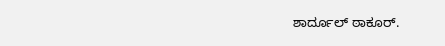ಶಾರ್ದೂಲ್ ಠಾಕೂರ್.